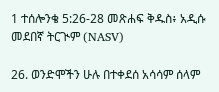1 ተሰሎንቄ 5:26-28 መጽሐፍ ቅዱስ፥ አዲሱ መደበኛ ትርጒም (NASV)

26. ወንድሞችን ሁሉ በተቀደሰ አሳሳም ሰላም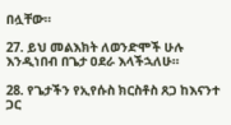በሏቸው።

27. ይህ መልእክት ለወንድሞች ሁሉ እንዲነበብ በጌታ ዐደራ እላችኋለሁ።

28. የጌታችን የኢየሱስ ክርስቶስ ጸጋ ከእናንተ ጋር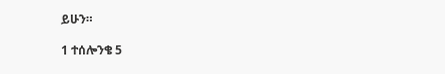ይሁን።

1 ተሰሎንቄ 5